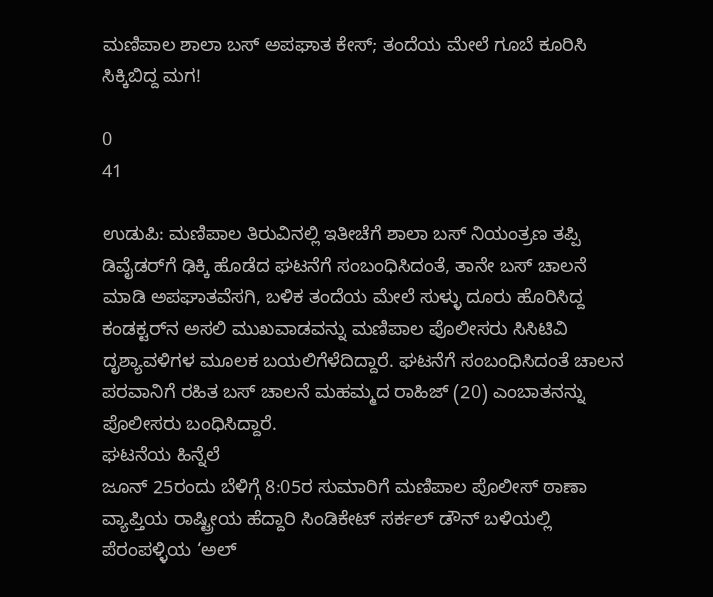ಮಣಿಪಾಲ ಶಾಲಾ ಬಸ್ ಅಪಘಾತ ಕೇಸ್; ತಂದೆಯ ಮೇಲೆ ಗೂಬೆ ಕೂರಿಸಿ ಸಿಕ್ಕಿಬಿದ್ದ ಮಗ!

0
41

ಉಡುಪಿ: ಮಣಿಪಾಲ ತಿರುವಿನಲ್ಲಿ ಇತೀಚೆಗೆ ಶಾಲಾ ಬಸ್ ನಿಯಂತ್ರಣ ತಪ್ಪಿ ಡಿವೈಡರ್‌ಗೆ ಢಿಕ್ಕಿ ಹೊಡೆದ ಘಟನೆಗೆ ಸಂಬಂಧಿಸಿದಂತೆ, ತಾನೇ ಬಸ್ ಚಾಲನೆ ಮಾಡಿ ಅಪಘಾತವೆಸಗಿ, ಬಳಿಕ ತಂದೆಯ ಮೇಲೆ ಸುಳ್ಳು ದೂರು ಹೊರಿಸಿದ್ದ ಕಂಡಕ್ಟರ್‌ನ ಅಸಲಿ ಮುಖವಾಡವನ್ನು ಮಣಿಪಾಲ ಪೊಲೀಸರು ಸಿಸಿಟಿವಿ ದೃಶ್ಯಾವಳಿಗಳ ಮೂಲಕ ಬಯಲಿಗೆಳೆದಿದ್ದಾರೆ. ಘಟನೆಗೆ ಸಂಬಂಧಿಸಿದಂತೆ ಚಾಲನ ಪರವಾನಿಗೆ ರಹಿತ ಬಸ್ ಚಾಲನೆ ಮಹಮ್ಮದ ರಾಹಿಜ್ (20) ಎಂಬಾತನನ್ನು ಪೊಲೀಸರು ಬಂಧಿಸಿದ್ದಾರೆ.
ಘಟನೆಯ ಹಿನ್ನೆಲೆ
ಜೂನ್ 25ರಂದು ಬೆಳಿಗ್ಗೆ 8:05ರ ಸುಮಾರಿಗೆ ಮಣಿಪಾಲ ಪೊಲೀಸ್ ಠಾಣಾ ವ್ಯಾಪ್ತಿಯ ರಾಷ್ಟ್ರೀಯ ಹೆದ್ದಾರಿ ಸಿಂಡಿಕೇಟ್ ಸರ್ಕಲ್ ಡೌನ್ ಬಳಿಯಲ್ಲಿ ಪೆರಂಪಳ್ಳಿಯ ‘ಅಲ್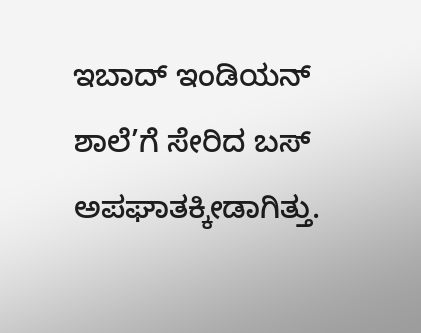ಇಬಾದ್ ಇಂಡಿಯನ್ ಶಾಲೆ’ಗೆ ಸೇರಿದ ಬಸ್ ಅಪಘಾತಕ್ಕೀಡಾಗಿತ್ತು.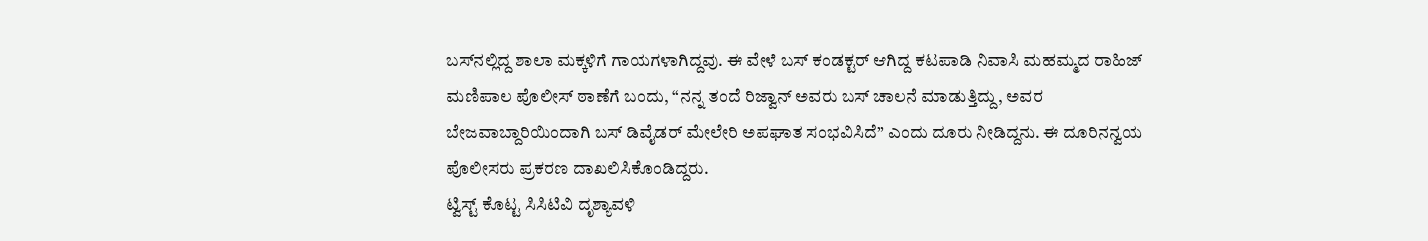ಬಸ್‌ನಲ್ಲಿದ್ದ ಶಾಲಾ ಮಕ್ಕಳಿಗೆ ಗಾಯಗಳಾಗಿದ್ದವು. ಈ ವೇಳೆ ಬಸ್ ಕಂಡಕ್ಟರ್ ಆಗಿದ್ದ ಕಟಪಾಡಿ ನಿವಾಸಿ ಮಹಮ್ಮದ ರಾಹಿಜ್ ಮಣಿಪಾಲ ಪೊಲೀಸ್ ಠಾಣೆಗೆ ಬಂದು, “ನನ್ನ ತಂದೆ ರಿಜ್ವಾನ್ ಅವರು ಬಸ್ ಚಾಲನೆ ಮಾಡುತ್ತಿದ್ದು, ಅವರ ಬೇಜವಾಬ್ದಾರಿಯಿಂದಾಗಿ ಬಸ್ ಡಿವೈಡರ್ ಮೇಲೇರಿ ಅಪಘಾತ ಸಂಭವಿಸಿದೆ” ಎಂದು ದೂರು ನೀಡಿದ್ದನು. ಈ ದೂರಿನನ್ವಯ ಪೊಲೀಸರು ಪ್ರಕರಣ ದಾಖಲಿಸಿಕೊಂಡಿದ್ದರು.
ಟ್ವಿಸ್ಟ್ ಕೊಟ್ಟ ಸಿಸಿಟಿವಿ ದೃಶ್ಯಾವಳಿ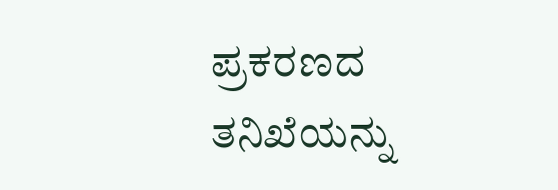ಪ್ರಕರಣದ ತನಿಖೆಯನ್ನು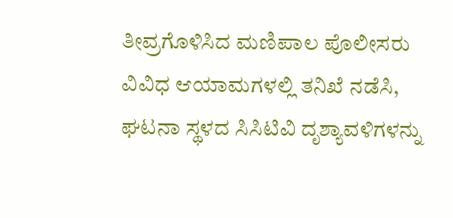ತೀವ್ರಗೊಳಿಸಿದ ಮಣಿಪಾಲ ಪೊಲೀಸರು ವಿವಿಧ ಆಯಾಮಗಳಲ್ಲಿ ತನಿಖೆ ನಡೆಸಿ, ಘಟನಾ ಸ್ಥಳದ ಸಿಸಿಟಿವಿ ದೃಶ್ಯಾವಳಿಗಳನ್ನು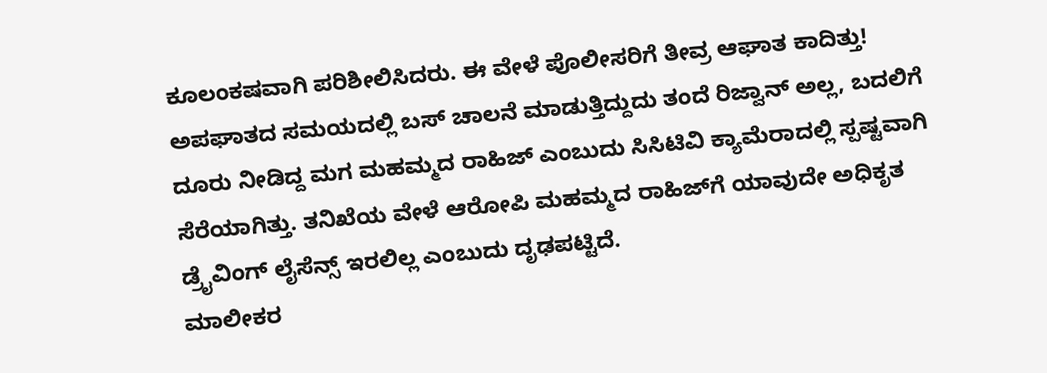ಕೂಲಂಕಷವಾಗಿ ಪರಿಶೀಲಿಸಿದರು. ಈ ವೇಳೆ ಪೊಲೀಸರಿಗೆ ತೀವ್ರ ಆಘಾತ ಕಾದಿತ್ತು! ಅಪಘಾತದ ಸಮಯದಲ್ಲಿ ಬಸ್ ಚಾಲನೆ ಮಾಡುತ್ತಿದ್ದುದು ತಂದೆ ರಿಜ್ವಾನ್ ಅಲ್ಲ, ಬದಲಿಗೆ ದೂರು ನೀಡಿದ್ದ ಮಗ ಮಹಮ್ಮದ ರಾಹಿಜ್ ಎಂಬುದು ಸಿಸಿಟಿವಿ ಕ್ಯಾಮೆರಾದಲ್ಲಿ ಸ್ಪಷ್ಟವಾಗಿ ಸೆರೆಯಾಗಿತ್ತು. ತನಿಖೆಯ ವೇಳೆ ಆರೋಪಿ ಮಹಮ್ಮದ ರಾಹಿಜ್‌ಗೆ ಯಾವುದೇ ಅಧಿಕೃತ ಡ್ರೈವಿಂಗ್ ಲೈಸೆನ್ಸ್ ಇರಲಿಲ್ಲ ಎಂಬುದು ದೃಢಪಟ್ಟಿದೆ.
ಮಾಲೀಕರ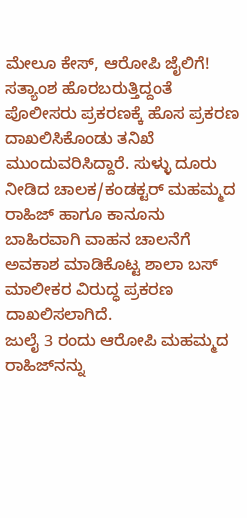ಮೇಲೂ ಕೇಸ್, ಆರೋಪಿ ಜೈಲಿಗೆ!
ಸತ್ಯಾಂಶ ಹೊರಬರುತ್ತಿದ್ದಂತೆ ಪೊಲೀಸರು ಪ್ರಕರಣಕ್ಕೆ ಹೊಸ ಪ್ರಕರಣ ದಾಖಲಿಸಿಕೊಂಡು ತನಿಖೆ ಮುಂದುವರಿಸಿದ್ದಾರೆ. ಸುಳ್ಳು ದೂರು ನೀಡಿದ ಚಾಲಕ/ಕಂಡಕ್ಟರ್ ಮಹಮ್ಮದ ರಾಹಿಜ್ ಹಾಗೂ ಕಾನೂನು ಬಾಹಿರವಾಗಿ ವಾಹನ ಚಾಲನೆಗೆ ಅವಕಾಶ ಮಾಡಿಕೊಟ್ಟ ಶಾಲಾ ಬಸ್ ಮಾಲೀಕರ ವಿರುದ್ಧ ಪ್ರಕರಣ ದಾಖಲಿಸಲಾಗಿದೆ.
ಜುಲೈ 3 ರಂದು ಆರೋಪಿ ಮಹಮ್ಮದ ರಾಹಿಜ್‌ನನ್ನು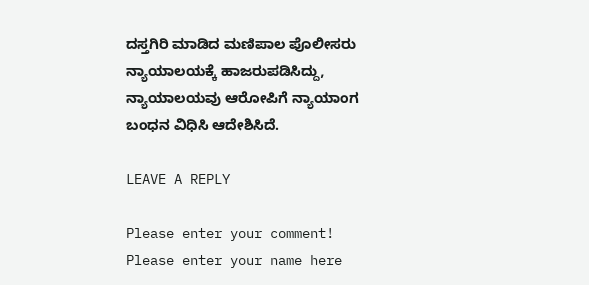ದಸ್ತಗಿರಿ ಮಾಡಿದ ಮಣಿಪಾಲ ಪೊಲೀಸರು ನ್ಯಾಯಾಲಯಕ್ಕೆ ಹಾಜರುಪಡಿಸಿದ್ದು, ನ್ಯಾಯಾಲಯವು ಆರೋಪಿಗೆ ನ್ಯಾಯಾಂಗ ಬಂಧನ ವಿಧಿಸಿ ಆದೇಶಿಸಿದೆ.

LEAVE A REPLY

Please enter your comment!
Please enter your name here